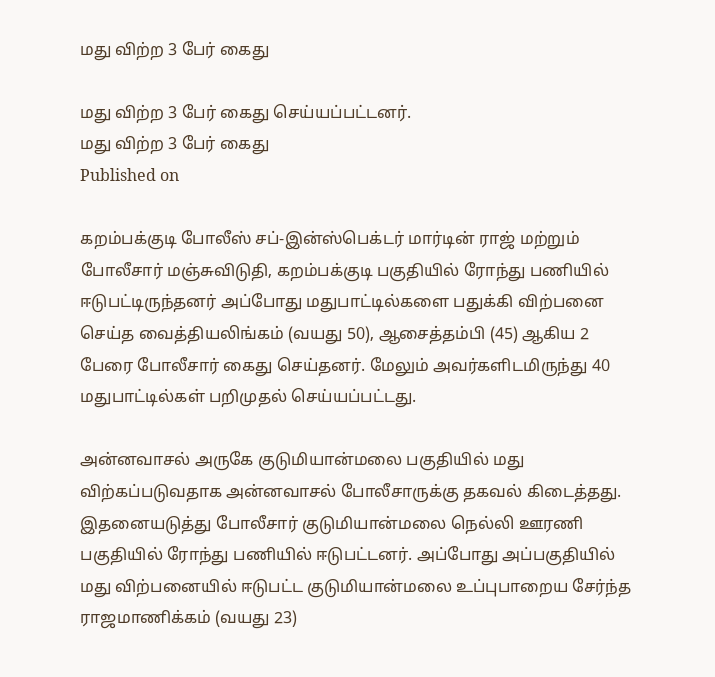மது விற்ற 3 பேர் கைது

மது விற்ற 3 பேர் கைது செய்யப்பட்டனர்.
மது விற்ற 3 பேர் கைது
Published on

கறம்பக்குடி போலீஸ் சப்-இன்ஸ்பெக்டர் மார்டின் ராஜ் மற்றும் போலீசார் மஞ்சுவிடுதி, கறம்பக்குடி பகுதியில் ரோந்து பணியில் ஈடுபட்டிருந்தனர் அப்போது மதுபாட்டில்களை பதுக்கி விற்பனை செய்த வைத்தியலிங்கம் (வயது 50), ஆசைத்தம்பி (45) ஆகிய 2 பேரை போலீசார் கைது செய்தனர். மேலும் அவர்களிடமிருந்து 40 மதுபாட்டில்கள் பறிமுதல் செய்யப்பட்டது.

அன்னவாசல் அருகே குடுமியான்மலை பகுதியில் மது விற்கப்படுவதாக அன்னவாசல் போலீசாருக்கு தகவல் கிடைத்தது. இதனையடுத்து போலீசார் குடுமியான்மலை நெல்லி ஊரணி பகுதியில் ரோந்து பணியில் ஈடுபட்டனர். அப்போது அப்பகுதியில் மது விற்பனையில் ஈடுபட்ட குடுமியான்மலை உப்புபாறைய சேர்ந்த ராஜமாணிக்கம் (வயது 23)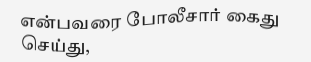என்பவரை போலீசார் கைது செய்து,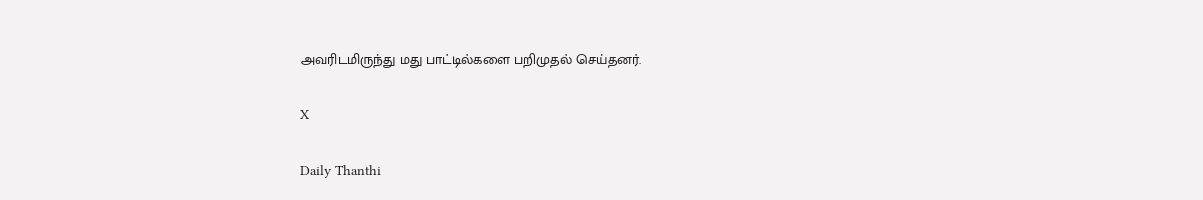அவரிடமிருந்து மது பாட்டில்களை பறிமுதல் செய்தனர்.

X

Daily Thanthi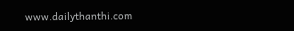www.dailythanthi.com